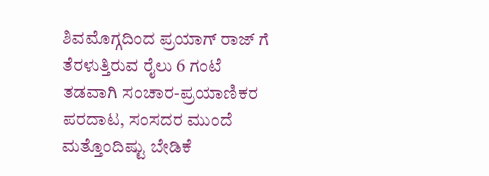ಶಿವಮೊಗ್ಗದಿಂದ ಪ್ರಯಾಗ್ ರಾಜ್ ಗೆ ತೆರಳುತ್ತಿರುವ ರೈಲು 6 ಗಂಟೆ ತಡವಾಗಿ ಸಂಚಾರ-ಪ್ರಯಾಣಿಕರ ಪರದಾಟ, ಸಂಸದರ ಮುಂದೆ ಮತ್ತೊಂದಿಷ್ಟು ಬೇಡಿಕೆ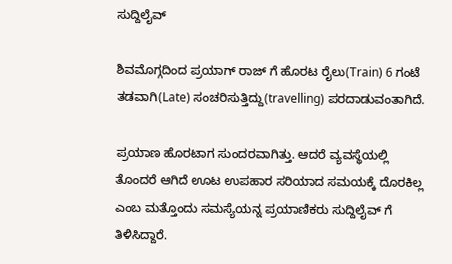ಸುದ್ದಿಲೈವ್

ಶಿವಮೊಗ್ಗದಿಂದ ಪ್ರಯಾಗ್ ರಾಜ್ ಗೆ ಹೊರಟ ರೈಲು(Train) 6 ಗಂಟೆ ತಡವಾಗಿ(Late) ಸಂಚರಿಸುತ್ತಿದ್ದು(travelling) ಪರದಾಡುವಂತಾಗಿದೆ.

ಪ್ರಯಾಣ ಹೊರಟಾಗ ಸುಂದರವಾಗಿತ್ತು. ಆದರೆ ವ್ಯವಸ್ಥೆಯಲ್ಲಿ ತೊಂದರೆ ಆಗಿದೆ ಊಟ ಉಪಹಾರ ಸರಿಯಾದ ಸಮಯಕ್ಕೆ ದೊರಕಿಲ್ಲ ಎಂಬ ಮತ್ತೊಂದು ಸಮಸ್ಯೆಯನ್ನ ಪ್ರಯಾಣಿಕರು ಸುದ್ದಿಲೈವ್ ಗೆ ತಿಳಿಸಿದ್ದಾರೆ.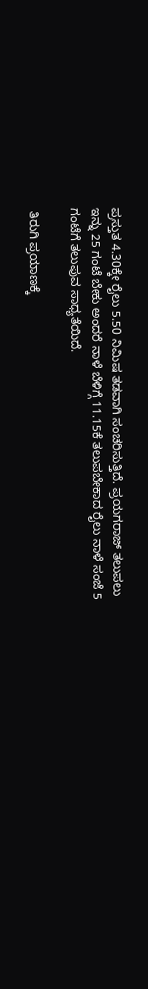ಪ್ರಸ್ತುತ 4.30ಕ್ಕೇ ರೈಲು 5.50 ನಿಮಿಷ ತಡವಾಗಿ ಸಂಚರಿಸುತ್ತಿದೆ. ಪ್ರಯಗರಾಜ್ ತಲುಪಲು ಇನ್ನು 25 ಗಂಟೆ ಬೇಕು ಅಂದರೆ ನಾಳೆ ಬೆಳಿಗ್ಗೆ 11.15ಕೆ ತಲುಪಬೇಕಾದ ರೈಲು ನಾಳೆ ಸಂಜೆ 5 ಗಂಟೆಗೆ ತಲುಪುವ ಸಾಧ್ಯತೆಯಿದೆ.

 ತಿರುಗಿ ಪ್ರಯಾಣಕ್ಕೆ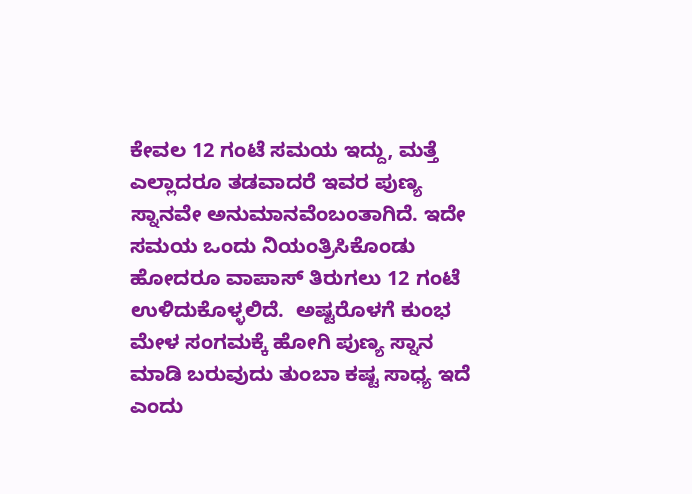ಕೇವಲ 12 ಗಂಟೆ ಸಮಯ ಇದ್ದು, ಮತ್ತೆ ಎಲ್ಲಾದರೂ ತಡವಾದರೆ ಇವರ ಪುಣ್ಯ ಸ್ನಾನವೇ ಅನುಮಾನವೆಂಬಂತಾಗಿದೆ. ಇದೇ ಸಮಯ ಒಂದು ನಿಯಂತ್ರಿಸಿಕೊಂಡು ಹೋದರೂ ವಾಪಾಸ್ ತಿರುಗಲು 12 ಗಂಟೆ ಉಳಿದುಕೊಳ್ಳಲಿದೆ.  ಅಷ್ಟರೊಳಗೆ ಕುಂಭ ಮೇಳ ಸಂಗಮಕ್ಕೆ ಹೋಗಿ ಪುಣ್ಯ ಸ್ನಾನ ಮಾಡಿ ಬರುವುದು ತುಂಬಾ ಕಷ್ಟ ಸಾಧ್ಯ ಇದೆ ಎಂದು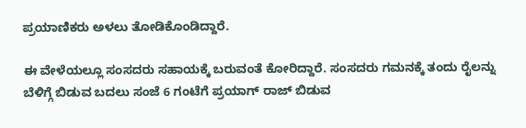ಪ್ರಯಾಣಿಕರು ಅಳಲು ತೋಡಿಕೊಂಡಿದ್ದಾರೆ.

ಈ ವೇಳೆಯಲ್ಲೂ ಸಂಸದರು ಸಹಾಯಕ್ಕೆ ಬರುವಂತೆ ಕೋರಿದ್ದಾರೆ. ಸಂಸದರು ಗಮನಕ್ಕೆ ತಂದು ರೈಲನ್ನು ಬೆಳಿಗ್ಗೆ ಬಿಡುವ ಬದಲು ಸಂಜೆ 6 ಗಂಟೆಗೆ ಪ್ರಯಾಗ್ ರಾಜ್ ಬಿಡುವ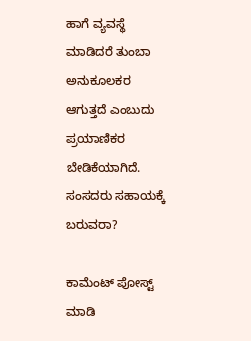ಹಾಗೆ ವ್ಯವಸ್ಥೆ ಮಾಡಿದರೆ ತುಂಬಾ ಅನುಕೂಲಕರ ಆಗುತ್ತದೆ ಎಂಬುದು ಪ್ರಯಾಣಿಕರ ಬೇಡಿಕೆಯಾಗಿದೆ. ಸಂಸದರು ಸಹಾಯಕ್ಕೆ ಬರುವರಾ?

ಕಾಮೆಂಟ್‌‌ ಪೋಸ್ಟ್‌ ಮಾಡಿ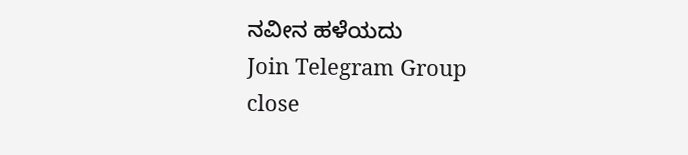ನವೀನ ಹಳೆಯದು
Join Telegram Group
close